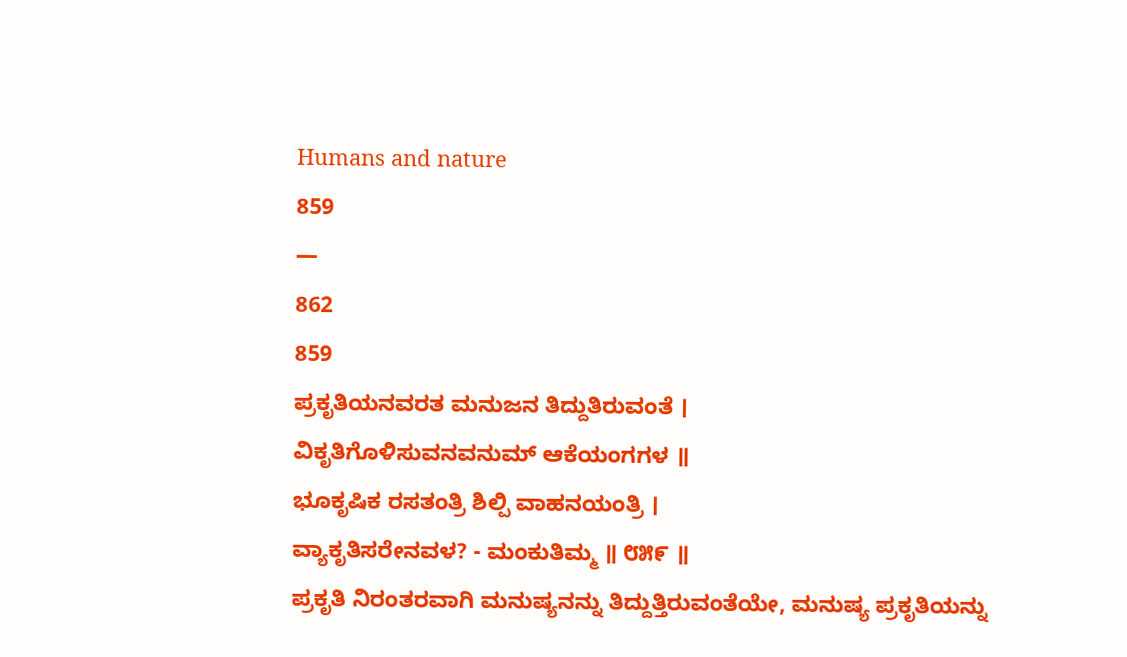Humans and nature
859
—
862
859
ಪ್ರಕೃತಿಯನವರತ ಮನುಜನ ತಿದ್ದುತಿರುವಂತೆ ।
ವಿಕೃತಿಗೊಳಿಸುವನವನುಮ್ ಆಕೆಯಂಗಗಳ ॥
ಭೂಕೃಷಿಕ ರಸತಂತ್ರಿ ಶಿಲ್ಪಿ ವಾಹನಯಂತ್ರಿ ।
ವ್ಯಾಕೃತಿಸರೇನವಳ? - ಮಂಕುತಿಮ್ಮ ॥ ೮೫೯ ॥
ಪ್ರಕೃತಿ ನಿರಂತರವಾಗಿ ಮನುಷ್ಯನನ್ನು ತಿದ್ದುತ್ತಿರುವಂತೆಯೇ, ಮನುಷ್ಯ ಪ್ರಕೃತಿಯನ್ನು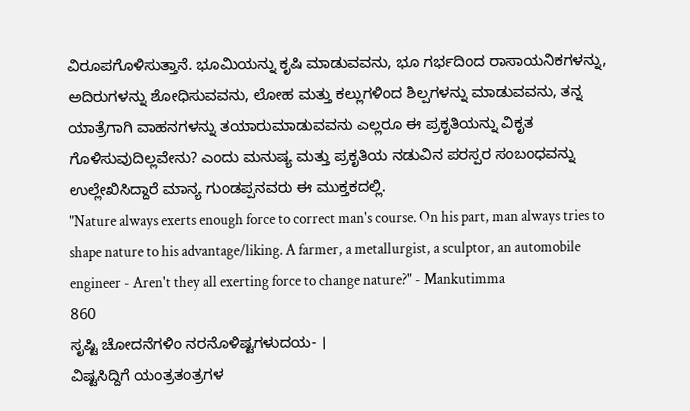ವಿರೂಪಗೊಳಿಸುತ್ತಾನೆ. ಭೂಮಿಯನ್ನು ಕೃಷಿ ಮಾಡುವವನು, ಭೂ ಗರ್ಭದಿಂದ ರಾಸಾಯನಿಕಗಳನ್ನು, ಅದಿರುಗಳನ್ನು ಶೋಧಿಸುವವನು, ಲೋಹ ಮತ್ತು ಕಲ್ಲುಗಳಿಂದ ಶಿಲ್ಪಗಳನ್ನು ಮಾಡುವವನು, ತನ್ನ ಯಾತ್ರೆಗಾಗಿ ವಾಹನಗಳನ್ನು ತಯಾರುಮಾಡುವವನು ಎಲ್ಲರೂ ಈ ಪ್ರಕೃತಿಯನ್ನು ವಿಕೃತ ಗೊಳಿಸುವುದಿಲ್ಲವೇನು? ಎಂದು ಮನುಷ್ಯ ಮತ್ತು ಪ್ರಕೃತಿಯ ನಡುವಿನ ಪರಸ್ಪರ ಸಂಬಂಧವನ್ನು ಉಲ್ಲೇಖಿಸಿದ್ದಾರೆ ಮಾನ್ಯ ಗುಂಡಪ್ಪನವರು ಈ ಮುಕ್ತಕದಲ್ಲಿ.
"Nature always exerts enough force to correct man's course. On his part, man always tries to shape nature to his advantage/liking. A farmer, a metallurgist, a sculptor, an automobile engineer - Aren't they all exerting force to change nature?" - Mankutimma
860
ಸೃಷ್ಟಿ ಚೋದನೆಗಳಿಂ ನರನೊಳಿಷ್ಟಗಳುದಯ- ।
ವಿಷ್ಟಸಿದ್ದಿಗೆ ಯಂತ್ರತಂತ್ರಗಳ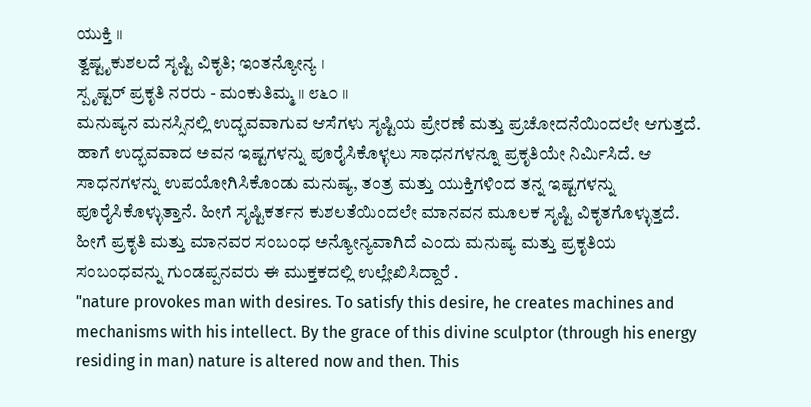ಯುಕ್ತಿ ॥
ತ್ವಷ್ಟೃಕುಶಲದೆ ಸೃಷ್ಟಿ ವಿಕೃತಿ; ಇಂತನ್ಯೋನ್ಯ ।
ಸ್ಪೃಷ್ಟರ್ ಪ್ರಕೃತಿ ನರರು - ಮಂಕುತಿಮ್ಮ ॥ ೮೬೦ ॥
ಮನುಷ್ಯನ ಮನಸ್ಸಿನಲ್ಲಿ ಉದ್ಭವವಾಗುವ ಆಸೆಗಳು ಸೃಷ್ಟಿಯ ಪ್ರೇರಣೆ ಮತ್ತು ಪ್ರಚೋದನೆಯಿಂದಲೇ ಆಗುತ್ತದೆ. ಹಾಗೆ ಉದ್ಭವವಾದ ಅವನ ಇಷ್ಟಗಳನ್ನು ಪೂರೈಸಿಕೊಳ್ಳಲು ಸಾಧನಗಳನ್ನೂ ಪ್ರಕೃತಿಯೇ ನಿರ್ಮಿಸಿದೆ. ಆ ಸಾಧನಗಳನ್ನು ಉಪಯೋಗಿಸಿಕೊಂಡು ಮನುಷ್ಯ, ತಂತ್ರ ಮತ್ತು ಯುಕ್ತಿಗಳಿಂದ ತನ್ನ ಇಷ್ಟಗಳನ್ನು ಪೂರೈಸಿಕೊಳ್ಳುತ್ತಾನೆ. ಹೀಗೆ ಸೃಷ್ಟಿಕರ್ತನ ಕುಶಲತೆಯಿಂದಲೇ ಮಾನವನ ಮೂಲಕ ಸೃಷ್ಟಿ ವಿಕೃತಗೊಳ್ಳುತ್ತದೆ. ಹೀಗೆ ಪ್ರಕೃತಿ ಮತ್ತು ಮಾನವರ ಸಂಬಂಧ ಅನ್ಯೋನ್ಯವಾಗಿದೆ ಎಂದು ಮನುಷ್ಯ ಮತ್ತು ಪ್ರಕೃತಿಯ ಸಂಬಂಧವನ್ನು ಗುಂಡಪ್ಪನವರು ಈ ಮುಕ್ತಕದಲ್ಲಿ ಉಲ್ಲೇಖಿಸಿದ್ದಾರೆ .
"nature provokes man with desires. To satisfy this desire, he creates machines and mechanisms with his intellect. By the grace of this divine sculptor (through his energy residing in man) nature is altered now and then. This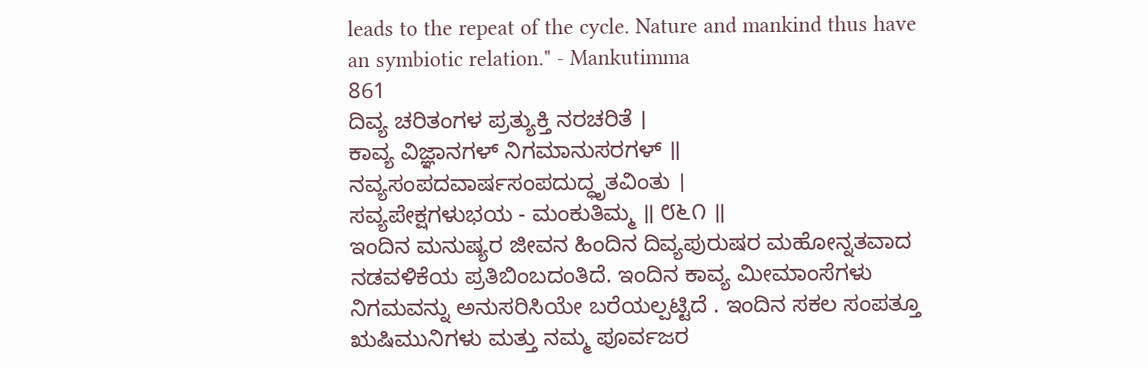leads to the repeat of the cycle. Nature and mankind thus have an symbiotic relation." - Mankutimma
861
ದಿವ್ಯ ಚರಿತಂಗಳ ಪ್ರತ್ಯುಕ್ತಿ ನರಚರಿತೆ ।
ಕಾವ್ಯ ವಿಜ್ಞಾನಗಳ್ ನಿಗಮಾನುಸರಗಳ್ ॥
ನವ್ಯಸಂಪದವಾರ್ಷಸಂಪದುದ್ಧೃತವಿಂತು ।
ಸವ್ಯಪೇಕ್ಷಗಳುಭಯ - ಮಂಕುತಿಮ್ಮ ॥ ೮೬೧ ॥
ಇಂದಿನ ಮನುಷ್ಯರ ಜೀವನ ಹಿಂದಿನ ದಿವ್ಯಪುರುಷರ ಮಹೋನ್ನತವಾದ ನಡವಳಿಕೆಯ ಪ್ರತಿಬಿಂಬದಂತಿದೆ. ಇಂದಿನ ಕಾವ್ಯ ಮೀಮಾಂಸೆಗಳು ನಿಗಮವನ್ನು ಅನುಸರಿಸಿಯೇ ಬರೆಯಲ್ಪಟ್ಟಿದೆ . ಇಂದಿನ ಸಕಲ ಸಂಪತ್ತೂ ಋಷಿಮುನಿಗಳು ಮತ್ತು ನಮ್ಮ ಪೂರ್ವಜರ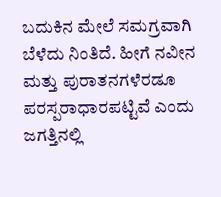ಬದುಕಿನ ಮೇಲೆ ಸಮಗ್ರವಾಗಿ ಬೆಳೆದು ನಿಂತಿದೆ. ಹೀಗೆ ನವೀನ ಮತ್ತು ಪುರಾತನಗಳೆರಡೂ ಪರಸ್ಪರಾಧಾರಪಟ್ಟಿವೆ ಎಂದು ಜಗತ್ತಿನಲ್ಲಿ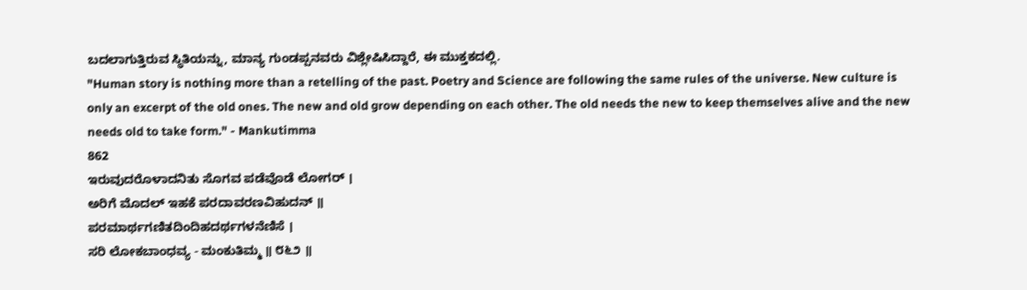ಬದಲಾಗುತ್ತಿರುವ ಸ್ಥಿತಿಯನ್ನು, ಮಾನ್ಯ ಗುಂಡಪ್ಪನವರು ವಿಶ್ಲೇಷಿಸಿದ್ದಾರೆ, ಈ ಮುಕ್ತಕದಲ್ಲಿ.
"Human story is nothing more than a retelling of the past. Poetry and Science are following the same rules of the universe. New culture is only an excerpt of the old ones. The new and old grow depending on each other. The old needs the new to keep themselves alive and the new needs old to take form." - Mankutimma
862
ಇರುವುದರೊಳಾದನಿತು ಸೊಗವ ಪಡೆವೊಡೆ ಲೋಗರ್ ।
ಅರಿಗೆ ಮೊದಲ್ ಇಹಕೆ ಪರದಾವರಣವಿಹುದನ್ ॥
ಪರಮಾರ್ಥಗಣಿತದಿಂದಿಹದರ್ಥಗಳನೆಣಿಸೆ ।
ಸರಿ ಲೋಕಬಾಂಧವ್ಯ - ಮಂಕುತಿಮ್ಮ ॥ ೮೬೨ ॥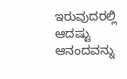ಇರುವುದರಲ್ಲಿ ಆದಷ್ಟು ಆನಂದವನ್ನು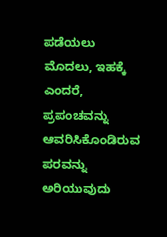ಪಡೆಯಲು ಮೊದಲು, ಇಹಕ್ಕೆ ಎಂದರೆ, ಪ್ರಪಂಚವನ್ನು ಆವರಿಸಿಕೊಂಡಿರುವ ಪರವನ್ನು ಅರಿಯುವುದು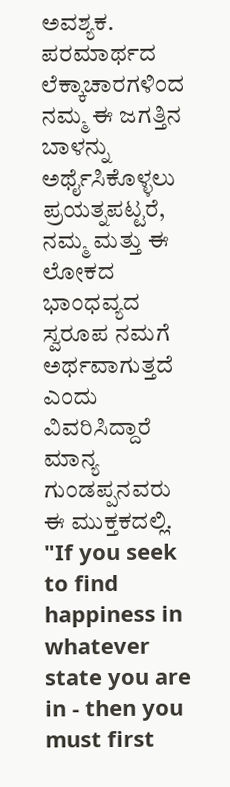ಅವಶ್ಯಕ. ಪರಮಾರ್ಥದ ಲೆಕ್ಕಾಚಾರಗಳಿಂದ ನಮ್ಮ ಈ ಜಗತ್ತಿನ ಬಾಳನ್ನು ಅರ್ಥೈಸಿಕೊಳ್ಳಲು ಪ್ರಯತ್ನಪಟ್ಟರೆ, ನಮ್ಮ ಮತ್ತು ಈ ಲೋಕದ ಭಾಂಧವ್ಯದ ಸ್ವರೂಪ ನಮಗೆ ಅರ್ಥವಾಗುತ್ತದೆ ಎಂದು ವಿವರಿಸಿದ್ದಾರೆ ಮಾನ್ಯ ಗುಂಡಪ್ಪನವರು ಈ ಮುಕ್ತಕದಲ್ಲಿ.
"If you seek to find happiness in whatever state you are in - then you must first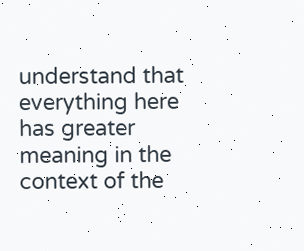understand that everything here has greater meaning in the context of the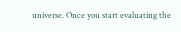universe. Once you start evaluating the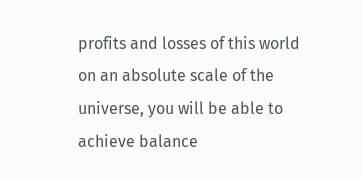profits and losses of this world on an absolute scale of the universe, you will be able to achieve balance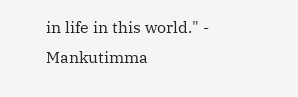in life in this world." - Mankutimma